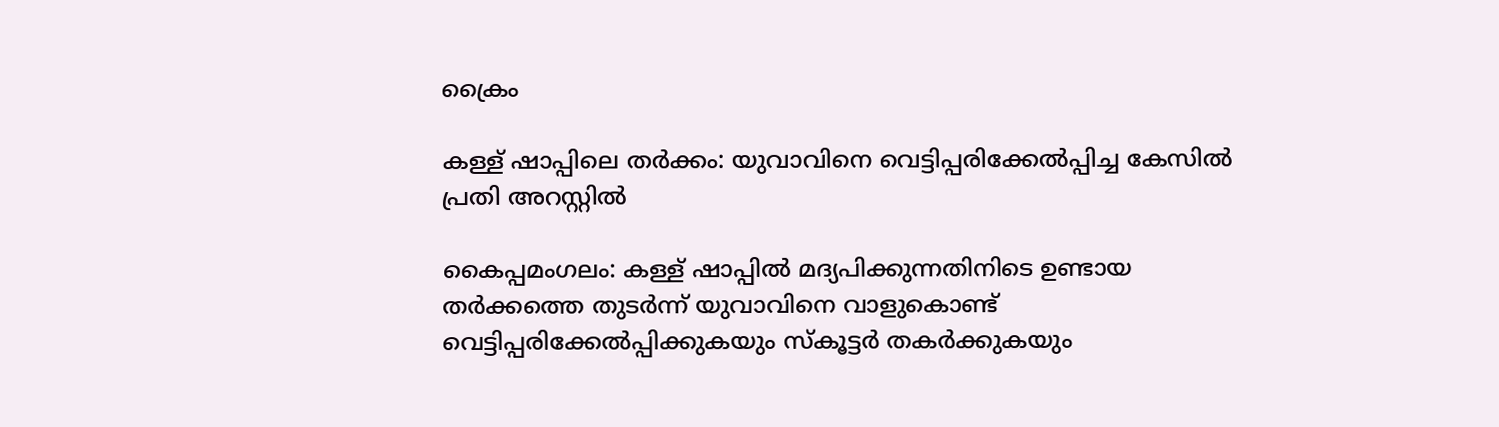ക്രൈം

കള്ള് ഷാപ്പിലെ തർക്കം: യുവാവിനെ വെട്ടിപ്പരിക്കേൽപ്പിച്ച കേസിൽ പ്രതി അറസ്റ്റിൽ

കൈപ്പമംഗലം: കള്ള് ഷാപ്പിൽ മദ്യപിക്കുന്നതിനിടെ ഉണ്ടായ തർക്കത്തെ തുടർന്ന് യുവാവിനെ വാളുകൊണ്ട് വെട്ടിപ്പരിക്കേൽപ്പിക്കുകയും സ്കൂട്ടർ തകർക്കുകയും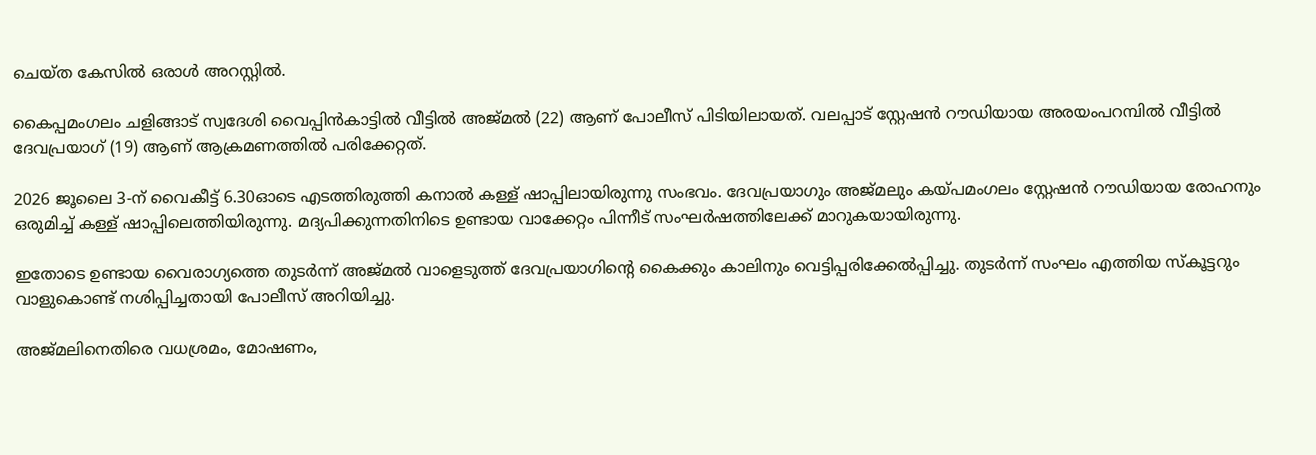ചെയ്ത കേസിൽ ഒരാൾ അറസ്റ്റിൽ.

കൈപ്പമംഗലം ചളിങ്ങാട് സ്വദേശി വൈപ്പിൻകാട്ടിൽ വീട്ടിൽ അജ്മൽ (22) ആണ് പോലീസ് പിടിയിലായത്. വലപ്പാട് സ്റ്റേഷൻ റൗഡിയായ അരയംപറമ്പിൽ വീട്ടിൽ ദേവപ്രയാഗ് (19) ആണ് ആക്രമണത്തിൽ പരിക്കേറ്റത്.

2026 ജൂലൈ 3-ന് വൈകീട്ട് 6.30ഓടെ എടത്തിരുത്തി കനാൽ കള്ള് ഷാപ്പിലായിരുന്നു സംഭവം. ദേവപ്രയാഗും അജ്മലും കയ്പമംഗലം സ്റ്റേഷൻ റൗഡിയായ രോഹനും ഒരുമിച്ച് കള്ള് ഷാപ്പിലെത്തിയിരുന്നു. മദ്യപിക്കുന്നതിനിടെ ഉണ്ടായ വാക്കേറ്റം പിന്നീട് സംഘർഷത്തിലേക്ക് മാറുകയായിരുന്നു.

ഇതോടെ ഉണ്ടായ വൈരാഗ്യത്തെ തുടർന്ന് അജ്മൽ വാളെടുത്ത് ദേവപ്രയാഗിന്റെ കൈക്കും കാലിനും വെട്ടിപ്പരിക്കേൽപ്പിച്ചു. തുടർന്ന് സംഘം എത്തിയ സ്കൂട്ടറും വാളുകൊണ്ട് നശിപ്പിച്ചതായി പോലീസ് അറിയിച്ചു.

അജ്മലിനെതിരെ വധശ്രമം, മോഷണം,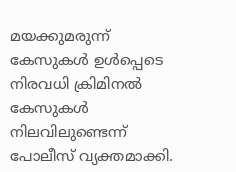മയക്കുമരുന്ന് കേസുകൾ ഉൾപ്പെടെ നിരവധി ക്രിമിനൽ കേസുകൾ നിലവിലുണ്ടെന്ന് പോലീസ് വ്യക്തമാക്കി.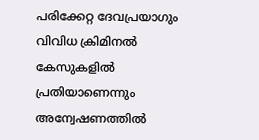പരിക്കേറ്റ ദേവപ്രയാഗും വിവിധ ക്രിമിനൽ കേസുകളിൽ പ്രതിയാണെന്നും അന്വേഷണത്തിൽ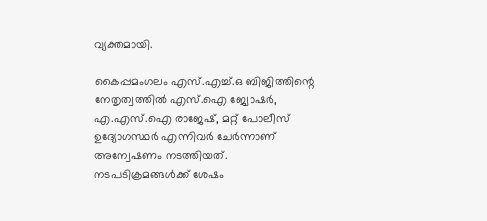വ്യക്തമായി.

കൈപ്പമംഗലം എസ്.എച്ച്.ഒ ബിജിത്തിന്റെ നേതൃത്വത്തിൽ എസ്.ഐ ജ്വോഷർ, എ.എസ്.ഐ രാജേഷ്, മറ്റ് പോലീസ് ഉദ്യോഗസ്ഥർ എന്നിവർ ചേർന്നാണ് അന്വേഷണം നടത്തിയത്. നടപടിക്രമങ്ങൾക്ക് ശേഷം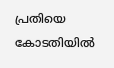പ്രതിയെ കോടതിയിൽ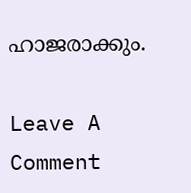ഹാജരാക്കും.

Leave A Comment